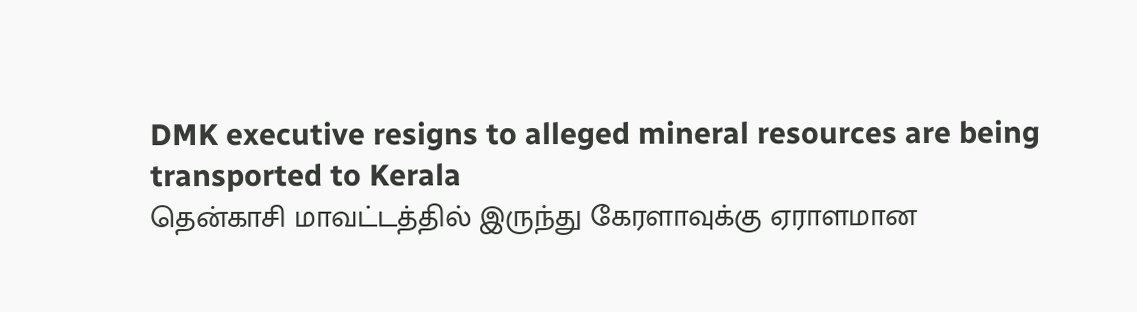DMK executive resigns to alleged mineral resources are being transported to Kerala
தென்காசி மாவட்டத்தில் இருந்து கேரளாவுக்கு ஏராளமான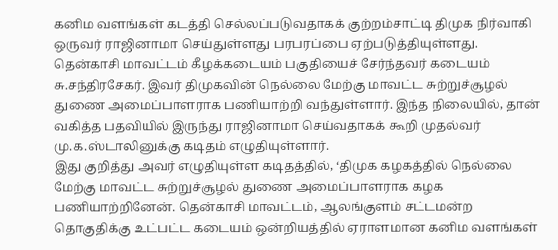கனிம வளங்கள் கடத்தி செல்லப்படுவதாகக் குற்றம்சாட்டி திமுக நிர்வாகி ஒருவர் ராஜினாமா செய்துள்ளது பரபரப்பை ஏற்படுத்தியுள்ளது.
தென்காசி மாவட்டம் கீழக்கடையம் பகுதியைச் சேர்ந்தவர் கடையம் சு.சந்திரசேகர். இவர் திமுகவின் நெல்லை மேற்கு மாவட்ட சுற்றுச்சூழல் துணை அமைப்பாளராக பணியாற்றி வந்துள்ளார். இந்த நிலையில், தான் வகித்த பதவியில் இருந்து ராஜினாமா செய்வதாகக் கூறி முதல்வர் மு.க.ஸ்டாலினுக்கு கடிதம் எழுதியுள்ளார்.
இது குறித்து அவர் எழுதியுள்ள கடிதத்தில், ‘திமுக கழகத்தில் நெல்லை மேற்கு மாவட்ட சுற்றுச்சூழல் துணை அமைப்பாளராக கழக பணியாற்றினேன். தென்காசி மாவட்டம், ஆலங்குளம் சட்டமன்ற தொகுதிக்கு உட்பட்ட கடையம் ஒன்றியத்தில் ஏராளமான கனிம வளங்கள்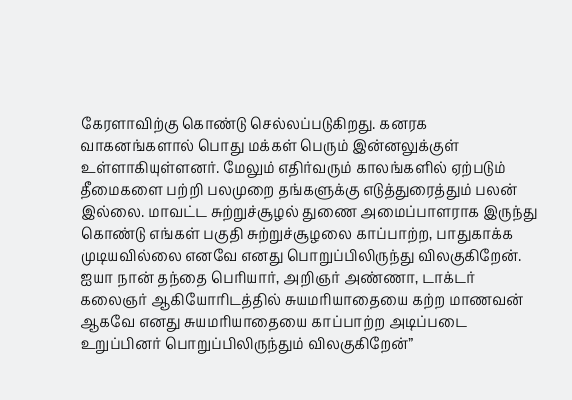கேரளாவிற்கு கொண்டு செல்லப்படுகிறது. கனரக வாகனங்களால் பொது மக்கள் பெரும் இன்னலுக்குள் உள்ளாகியுள்ளனர். மேலும் எதிர்வரும் காலங்களில் ஏற்படும் தீமைகளை பற்றி பலமுறை தங்களுக்கு எடுத்துரைத்தும் பலன் இல்லை. மாவட்ட சுற்றுச்சூழல் துணை அமைப்பாளராக இருந்து கொண்டு எங்கள் பகுதி சுற்றுச்சூழலை காப்பாற்ற, பாதுகாக்க முடியவில்லை எனவே எனது பொறுப்பிலிருந்து விலகுகிறேன். ஐயா நான் தந்தை பெரியார், அறிஞர் அண்ணா, டாக்டர் கலைஞர் ஆகியோரிடத்தில் சுயமரியாதையை கற்ற மாணவன் ஆகவே எனது சுயமரியாதையை காப்பாற்ற அடிப்படை உறுப்பினர் பொறுப்பிலிருந்தும் விலகுகிறேன்”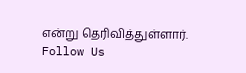என்று தெரிவித்துள்ளார்.
Follow Us